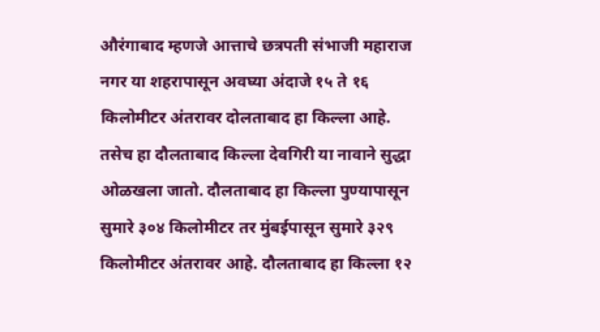औरंगाबाद म्हणजे आत्ताचे छत्रपती संभाजी महाराज नगर या शहरापासून अवघ्या अंदाजे १५ ते १६ किलोमीटर अंतरावर दोलताबाद हा किल्ला आहे. तसेच हा दौलताबाद किल्ला देवगिरी या नावाने सुद्धा ओळखला जातो. दौलताबाद हा किल्ला पुण्यापासून सुमारे ३०४ किलोमीटर तर मुंबईपासून सुमारे ३२९ किलोमीटर अंतरावर आहे. दौलताबाद हा किल्ला १२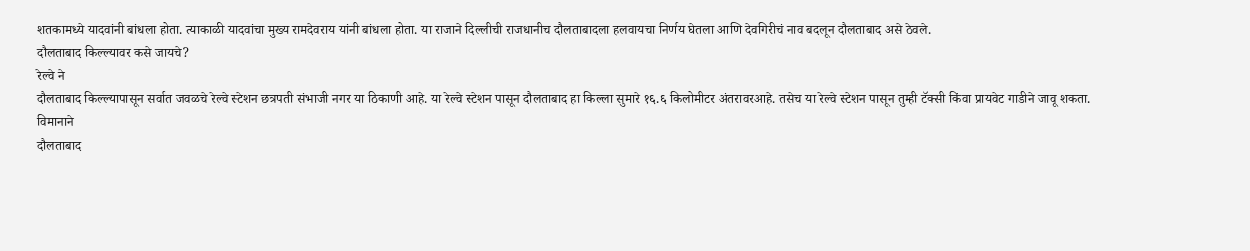शतकामध्ये यादवांनी बांधला होता. त्याकाळी यादवांचा मुख्य रामदेवराय यांनी बांधला होता. या राजाने दिल्लीची राजधानीच दौलताबादला हलवायचा निर्णय घेतला आणि देवगिरीचं नाव बदलून दौलताबाद असे ठेवले.
दौलताबाद किल्ल्यावर कसे जायचे?
रेल्वे ने
दौलताबाद किल्ल्यापासून सर्वात जवळचे रेल्वे स्टेशन छत्रपती संभाजी नगर या ठिकाणी आहे. या रेल्वे स्टेशन पासून दौलताबाद हा किल्ला सुमारे १६.६ किलोमीटर अंतरावरआहे. तसेच या रेल्वे स्टेशन पासून तुम्ही टॅक्सी किंवा प्रायवेट गाडीने जावू शकता.
विमानाने
दौलताबाद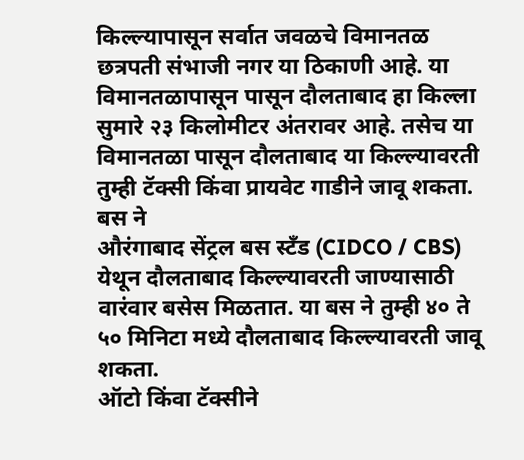किल्ल्यापासून सर्वात जवळचे विमानतळ छत्रपती संभाजी नगर या ठिकाणी आहे. या विमानतळापासून पासून दौलताबाद हा किल्ला सुमारे २३ किलोमीटर अंतरावर आहे. तसेच या विमानतळा पासून दौलताबाद या किल्ल्यावरती तुम्ही टॅक्सी किंवा प्रायवेट गाडीने जावू शकता.
बस ने
औरंगाबाद सेंट्रल बस स्टँड (CIDCO / CBS) येथून दौलताबाद किल्ल्यावरती जाण्यासाठी वारंवार बसेस मिळतात. या बस ने तुम्ही ४० ते ५० मिनिटा मध्ये दौलताबाद किल्ल्यावरती जावू शकता.
ऑटो किंवा टॅक्सीने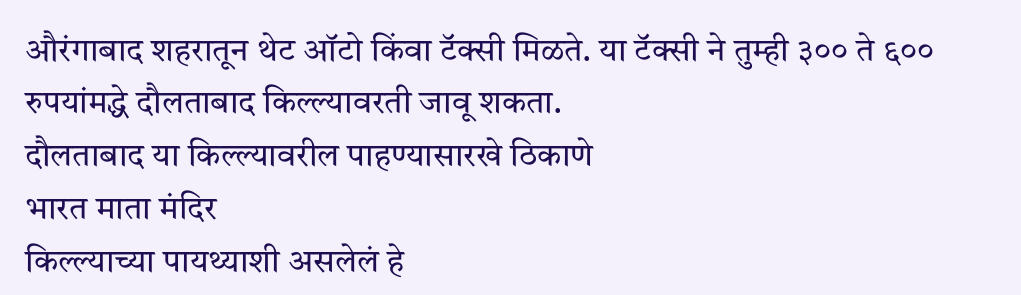औरंगाबाद शहरातून थेट ऑटो किंवा टॅक्सी मिळते. या टॅक्सी ने तुम्ही ३०० ते ६०० रुपयांमद्धे दौलताबाद किल्ल्यावरती जावू शकता.
दौलताबाद या किल्ल्यावरील पाहण्यासारखे ठिकाणे
भारत माता मंदिर
किल्ल्याच्या पायथ्याशी असलेलं हे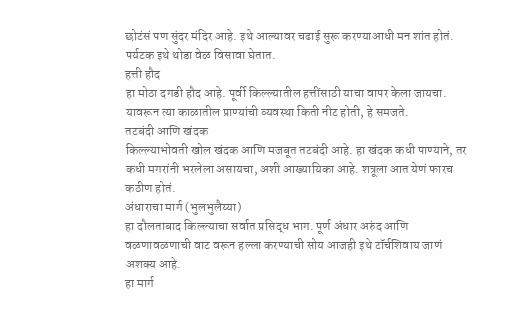छोटंसं पण सुंदर मंदिर आहे. इथे आल्यावर चढाई सुरू करण्याआधी मन शांत होतं. पर्यटक इथे थोडा वेळ विसावा घेतात.
हत्ती हौद
हा मोठा दगडी हौद आहे. पूर्वी किल्ल्यातील हत्तींसाठी याचा वापर केला जायचा. यावरून त्या काळातील प्राण्यांची व्यवस्था किती नीट होती, हे समजते.
तटबंदी आणि खंदक
किल्ल्याभोवती खोल खंदक आणि मजबूत तटबंदी आहे. हा खंदक कधी पाण्याने, तर कधी मगरांनी भरलेला असायचा, अशी आख्यायिका आहे. शत्रूला आत येणं फारच कठीण होतं.
अंधाराचा मार्ग (भुलभुलैय्या)
हा दौलताबाद किल्ल्याचा सर्वात प्रसिद्ध भाग. पूर्ण अंधार अरुंद आणि वळणावळणाची वाट वरून हल्ला करण्याची सोय आजही इथे टॉर्चशिवाय जाणं अशक्य आहे.
हा मार्ग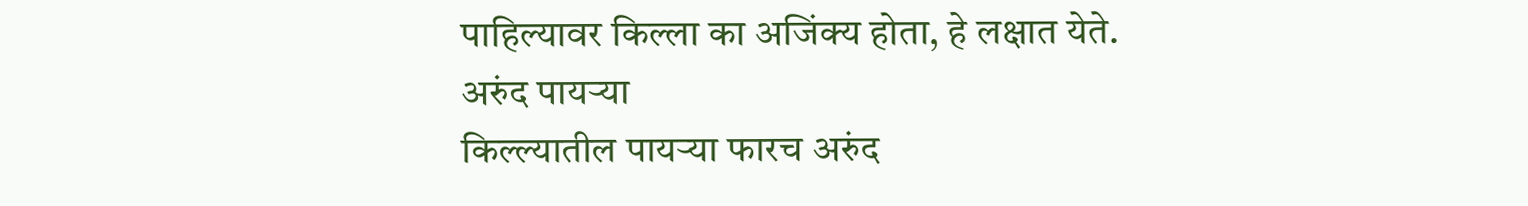पाहिल्यावर किल्ला का अजिंक्य होता, हे लक्षात येते.
अरुंद पायऱ्या
किल्ल्यातील पायऱ्या फारच अरुंद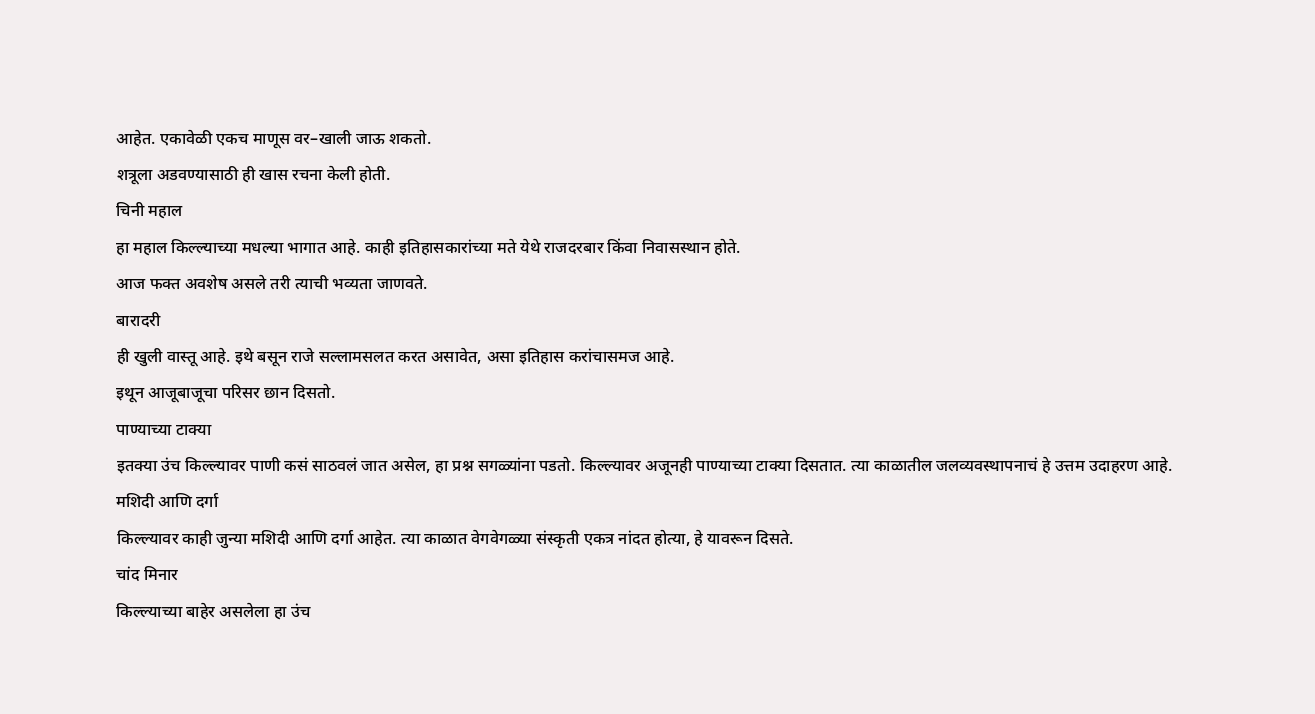आहेत. एकावेळी एकच माणूस वर–खाली जाऊ शकतो.
शत्रूला अडवण्यासाठी ही खास रचना केली होती.
चिनी महाल
हा महाल किल्ल्याच्या मधल्या भागात आहे. काही इतिहासकारांच्या मते येथे राजदरबार किंवा निवासस्थान होते.
आज फक्त अवशेष असले तरी त्याची भव्यता जाणवते.
बारादरी
ही खुली वास्तू आहे. इथे बसून राजे सल्लामसलत करत असावेत, असा इतिहास करांचासमज आहे.
इथून आजूबाजूचा परिसर छान दिसतो.
पाण्याच्या टाक्या
इतक्या उंच किल्ल्यावर पाणी कसं साठवलं जात असेल, हा प्रश्न सगळ्यांना पडतो. किल्ल्यावर अजूनही पाण्याच्या टाक्या दिसतात. त्या काळातील जलव्यवस्थापनाचं हे उत्तम उदाहरण आहे.
मशिदी आणि दर्गा
किल्ल्यावर काही जुन्या मशिदी आणि दर्गा आहेत. त्या काळात वेगवेगळ्या संस्कृती एकत्र नांदत होत्या, हे यावरून दिसते.
चांद मिनार
किल्ल्याच्या बाहेर असलेला हा उंच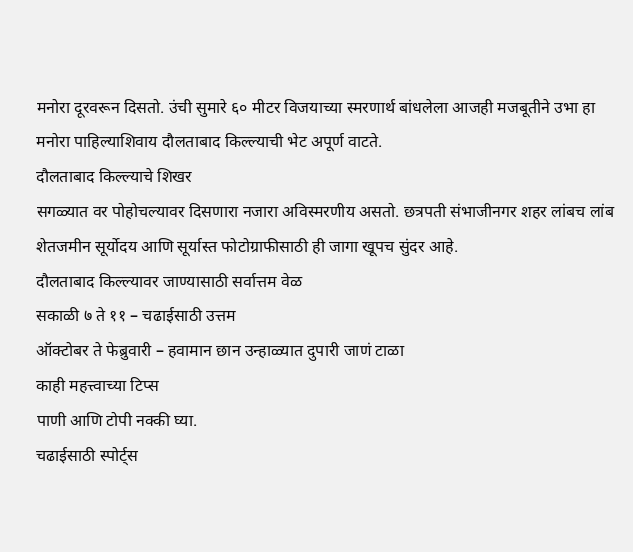मनोरा दूरवरून दिसतो. उंची सुमारे ६० मीटर विजयाच्या स्मरणार्थ बांधलेला आजही मजबूतीने उभा हा मनोरा पाहिल्याशिवाय दौलताबाद किल्ल्याची भेट अपूर्ण वाटते.
दौलताबाद किल्ल्याचे शिखर
सगळ्यात वर पोहोचल्यावर दिसणारा नजारा अविस्मरणीय असतो. छत्रपती संभाजीनगर शहर लांबच लांब शेतजमीन सूर्योदय आणि सूर्यास्त फोटोग्राफीसाठी ही जागा खूपच सुंदर आहे.
दौलताबाद किल्ल्यावर जाण्यासाठी सर्वात्तम वेळ
सकाळी ७ ते ११ – चढाईसाठी उत्तम
ऑक्टोबर ते फेब्रुवारी – हवामान छान उन्हाळ्यात दुपारी जाणं टाळा
काही महत्त्वाच्या टिप्स
पाणी आणि टोपी नक्की घ्या.
चढाईसाठी स्पोर्ट्स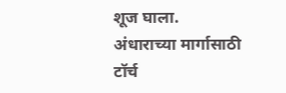शूज घाला.
अंधाराच्या मार्गासाठी टॉर्च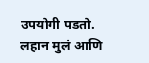उपयोगी पडतो.
लहान मुलं आणि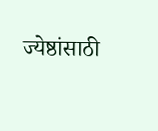ज्येष्ठांसाठी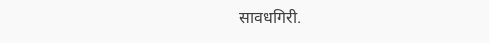सावधगिरी.